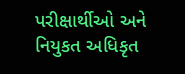પરીક્ષાર્થીઓ અને નિયુકત અધિકૃત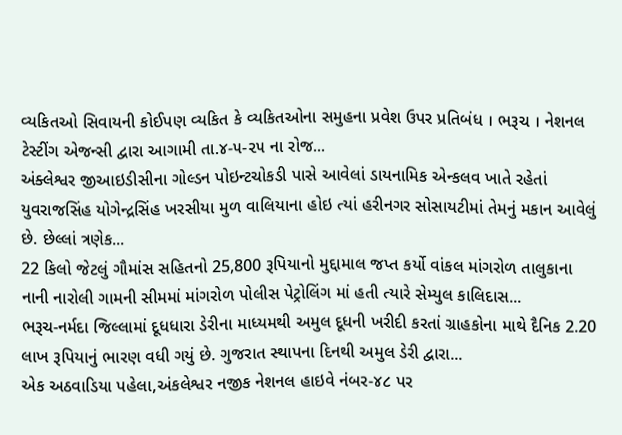વ્યકિતઓ સિવાયની કોઈપણ વ્યકિત કે વ્યકિતઓના સમુહના પ્રવેશ ઉપર પ્રતિબંધ । ભરૂચ । નેશનલ ટેસ્ટીંગ એજન્સી દ્વારા આગામી તા.૪-૫-૨૫ ના રોજ...
અંક્લેશ્વર જીઆઇડીસીના ગોલ્ડન પોઇન્ટચોકડી પાસે આવેલાં ડાયનામિક એન્કલવ ખાતે રહેતાં યુવરાજસિંહ યોગેન્દ્રસિંહ ખરસીયા મુળ વાલિયાના હોઇ ત્યાં હરીનગર સોસાયટીમાં તેમનું મકાન આવેલું છે. છેલ્લાં ત્રણેક...
22 કિલો જેટલું ગૌમાંસ સહિતનો 25,800 રૂપિયાનો મુદ્દામાલ જપ્ત કર્યો વાંકલ માંગરોળ તાલુકાના નાની નારોલી ગામની સીમમાં માંગરોળ પોલીસ પેટ્રોલિંગ માં હતી ત્યારે સેમ્યુલ કાલિદાસ...
ભરૂચ-નર્મદા જિલ્લામાં દૂધધારા ડેરીના માધ્યમથી અમુલ દૂધની ખરીદી કરતાં ગ્રાહકોના માથે દૈનિક 2.20 લાખ રૂપિયાનું ભારણ વધી ગયું છે. ગુજરાત સ્થાપના દિનથી અમુલ ડેરી દ્વારા...
એક અઠવાડિયા પહેલા,અંકલેશ્વર નજીક નેશનલ હાઇવે નંબર-૪૮ પર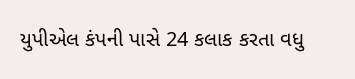યુપીએલ કંપની પાસે 24 કલાક કરતા વધુ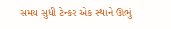સમય સુધી ટેન્કર એક સ્થાને ઊભું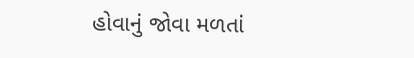હોવાનું જોવા મળતાં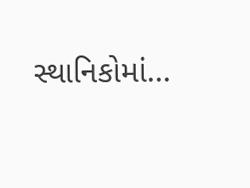સ્થાનિકોમાં...